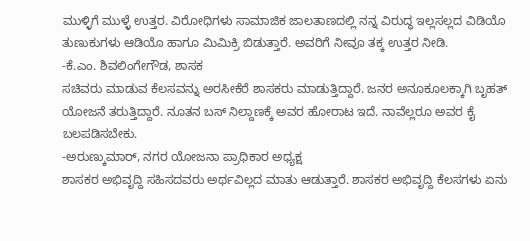ಮುಳ್ಳಿಗೆ ಮುಳ್ಳೆ ಉತ್ತರ. ವಿರೋಧಿಗಳು ಸಾಮಾಜಿಕ ಜಾಲತಾಣದಲ್ಲಿ ನನ್ನ ವಿರುದ್ಧ ಇಲ್ಲಸಲ್ಲದ ವಿಡಿಯೊ ತುಣುಕುಗಳು ಆಡಿಯೊ ಹಾಗೂ ಮಿಮಿಕ್ರಿ ಬಿಡುತ್ತಾರೆ. ಅವರಿಗೆ ನೀವೂ ತಕ್ಕ ಉತ್ತರ ನೀಡಿ.
-ಕೆ.ಎಂ. ಶಿವಲಿಂಗೇಗೌಡ, ಶಾಸಕ
ಸಚಿವರು ಮಾಡುವ ಕೆಲಸವನ್ನು ಅರಸೀಕೆರೆ ಶಾಸಕರು ಮಾಡುತ್ತಿದ್ದಾರೆ. ಜನರ ಅನೂಕೂಲಕ್ಕಾಗಿ ಬೃಹತ್ ಯೋಜನೆ ತರುತ್ತಿದ್ದಾರೆ. ನೂತನ ಬಸ್ ನಿಲ್ದಾಣಕ್ಕೆ ಅವರ ಹೋರಾಟ ಇದೆ. ನಾವೆಲ್ಲರೂ ಅವರ ಕೈ ಬಲಪಡಿಸಬೇಕು.
-ಅರುಣ್ಕುಮಾರ್, ನಗರ ಯೋಜನಾ ಪ್ರಾಧಿಕಾರ ಅಧ್ಯಕ್ಷ
ಶಾಸಕರ ಅಭಿವೃದ್ದಿ ಸಹಿಸದವರು ಅರ್ಥವಿಲ್ಲದ ಮಾತು ಆಡುತ್ತಾರೆ. ಶಾಸಕರ ಅಭಿವೃದ್ದಿ ಕೆಲಸಗಳು ಏನು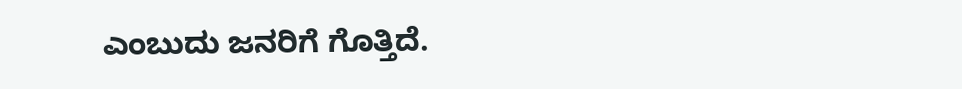ಎಂಬುದು ಜನರಿಗೆ ಗೊತ್ತಿದೆ.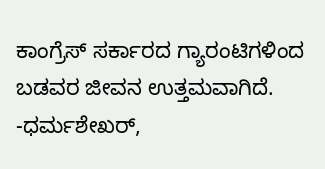ಕಾಂಗ್ರೆಸ್ ಸರ್ಕಾರದ ಗ್ಯಾರಂಟಿಗಳಿಂದ ಬಡವರ ಜೀವನ ಉತ್ತಮವಾಗಿದೆ.
-ಧರ್ಮಶೇಖರ್,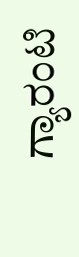ಗ್ಯಾರಂಟಿ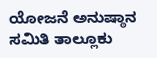ಯೋಜನೆ ಅನುಷ್ಠಾನ ಸಮಿತಿ ತಾಲ್ಲೂಕು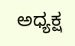ಅಧ್ಯಕ್ಷ